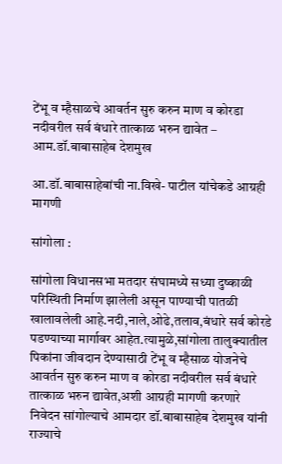टेंभू व म्हैसाळचे आवर्तन सुरु करुन माण व कोरडा नदीवरील सर्व बंधारे तात्काळ भरुन द्यावेत – आम.डॉ.बाबासाहेब देशमुख

आ.डॉ.बाबासाहेबांची ना.विखे- पाटील यांचेकडे आग्रही मागणी

सांगोला :

सांगोला विधानसभा मतदार संघामध्ये सध्या दुष्काळी परिस्थिती निर्माण झालेली असून पाण्याची पातळी खालावलेली आहे.नदी,नाले,ओढे,तलाव,बंधारे सर्व कोरडे पडण्याच्या मार्गावर आहेत.त्यामुळे,सांगोला तालुक्यातील पिकांना जीवदान देण्यासाठी टेंभू व म्हैसाळ योजनेचे आवर्तन सुरु करुन माण व कोरडा नदीवरील सर्व बंधारे तात्काळ भरुन द्यावेत,अशी आग्रही मागणी करणारे निवेदन सांगोल्याचे आमदार डॉ.बाबासाहेब देशमुख यांनी राज्याचे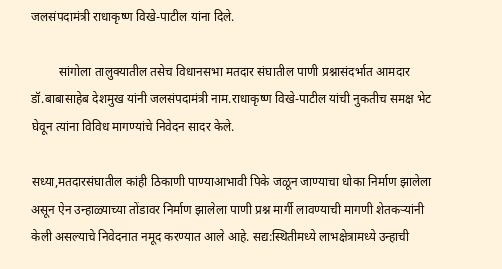जलसंपदामंत्री राधाकृष्ण विखे-पाटील यांना दिले.

         सांगोला तालुक्यातील तसेच विधानसभा मतदार संघातील पाणी प्रश्नासंदर्भात आमदार डॉ.बाबासाहेब देशमुख यांनी जलसंपदामंत्री नाम.राधाकृष्ण विखे-पाटील यांची नुकतीच समक्ष भेट घेवून त्यांना विविध मागण्यांचे निवेदन सादर केले.

सध्या,मतदारसंघातील कांही ठिकाणी पाण्याआभावी पिके जळून जाण्याचा धोका निर्माण झालेला असून ऐन उन्हाळ्याच्या तोंडावर निर्माण झालेला पाणी प्रश्न मार्गी लावण्याची मागणी शेतकऱ्यांनी केली असल्याचे निवेदनात नमूद करण्यात आले आहे. सद्य:स्थितीमध्ये लाभक्षेत्रामध्ये उन्हाची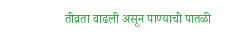तीव्रता वाढली असून पाण्याची पातळी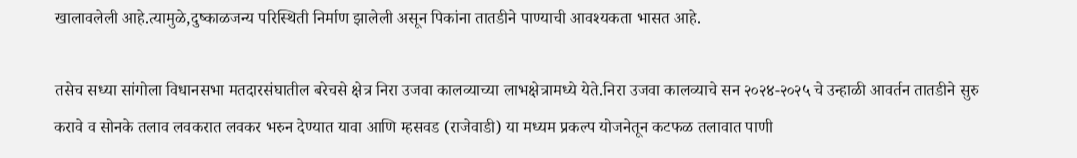खालावलेली आहे.त्यामुळे,दुष्काळजन्य परिस्थिती निर्माण झालेली असून पिकांना तातडीने पाण्याची आवश्यकता भासत आहे.

तसेच सध्या सांगोला विधानसभा मतदारसंघातील बरेचसे क्षेत्र निरा उजवा कालव्याच्या लाभक्षेत्रामध्ये येते.निरा उजवा कालव्याचे सन २०२४-२०२५ चे उन्हाळी आवर्तन तातडीने सुरु करावे व सोनके तलाव लवकरात लवकर भरुन देण्यात यावा आणि म्हसवड (राजेवाडी) या मध्यम प्रकल्प योजनेतून कटफळ तलावात पाणी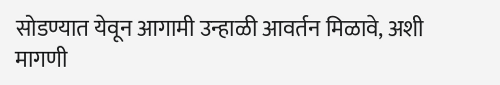सोडण्यात येवून आगामी उन्हाळी आवर्तन मिळावे, अशी मागणी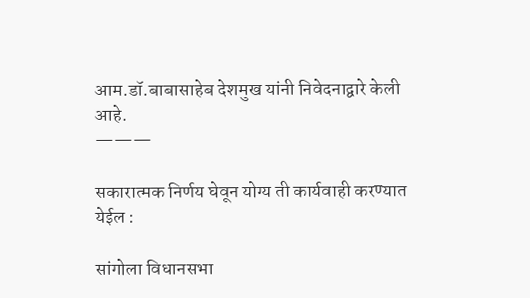आम.डॉ.बाबासाहेब देशमुख यांनी निवेदनाद्वारे केली आहे.
———

सकारात्मक निर्णय घेवून योग्य ती कार्यवाही करण्यात येईल :

सांगोला विधानसभा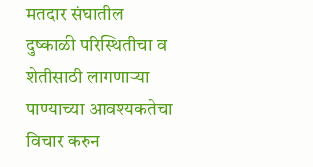मतदार संघातील दुष्काळी परिस्थितीचा व शेतीसाठी लागणार्‍या पाण्याच्या आवश्यकतेचा विचार करुन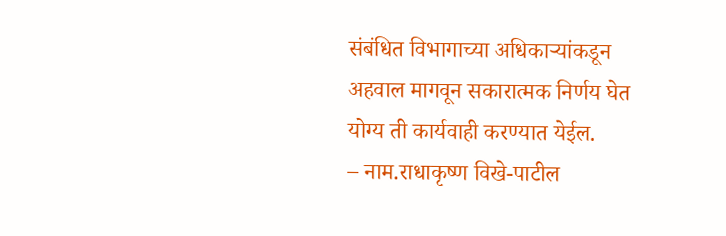संबंधित विभागाच्या अधिकार्‍यांकडून अहवाल मागवून सकारात्मक निर्णय घेत योग्य ती कार्यवाही करण्यात येईल.
– नाम.राधाकृष्ण विखे-पाटील